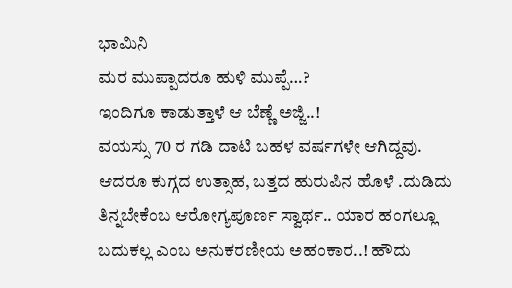ಭಾಮಿನಿ
ಮರ ಮುಪ್ಪಾದರೂ ಹುಳಿ ಮುಪ್ಪೆ…?
ಇಂದಿಗೂ ಕಾಡುತ್ತಾಳೆ ಆ ಬೆಣ್ಣೆ ಅಜ್ಜಿ..!
ವಯಸ್ಸು 70 ರ ಗಡಿ ದಾಟಿ ಬಹಳ ವರ್ಷಗಳೇ ಆಗಿದ್ದವು. ಆದರೂ ಕುಗ್ಗದ ಉತ್ಸಾಹ, ಬತ್ತದ ಹುರುಪಿನ ಹೊಳೆ .ದುಡಿದು ತಿನ್ನಬೇಕೆಂಬ ಆರೋಗ್ಯಪೂರ್ಣ ಸ್ವಾರ್ಥ.. ಯಾರ ಹಂಗಲ್ಲೂ ಬದುಕಲ್ಲ ಎಂಬ ಅನುಕರಣೀಯ ಅಹಂಕಾರ..! ಹೌದು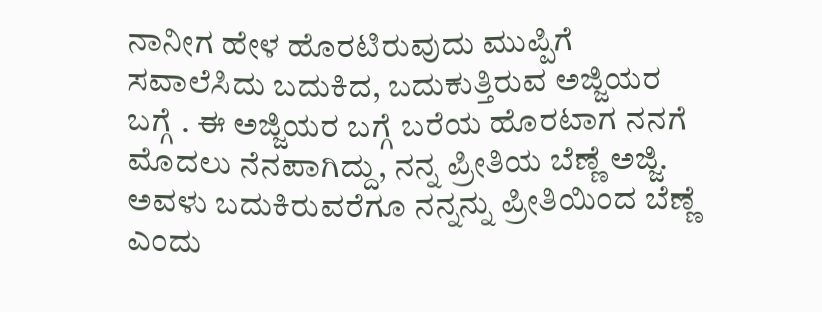ನಾನೀಗ ಹೇಳ ಹೊರಟಿರುವುದು ಮುಪ್ಪಿಗೆ ಸವಾಲೆಸಿದು ಬದುಕಿದ, ಬದುಕುತ್ತಿರುವ ಅಜ್ಜಿಯರ ಬಗ್ಗೆ . ಈ ಅಜ್ಜಿಯರ ಬಗ್ಗೆ ಬರೆಯ ಹೊರಟಾಗ ನನಗೆ ಮೊದಲು ನೆನಪಾಗಿದ್ದು, ನನ್ನ ಪ್ರೀತಿಯ ಬೆಣ್ಣೆ ಅಜ್ಜಿ. ಅವಳು ಬದುಕಿರುವರೆಗೂ ನನ್ನನ್ನು ಪ್ರೀತಿಯಿಂದ ಬೆಣ್ಣೆ ಎಂದು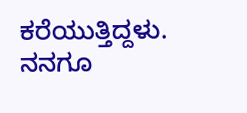ಕರೆಯುತ್ತಿದ್ದಳು. ನನಗೂ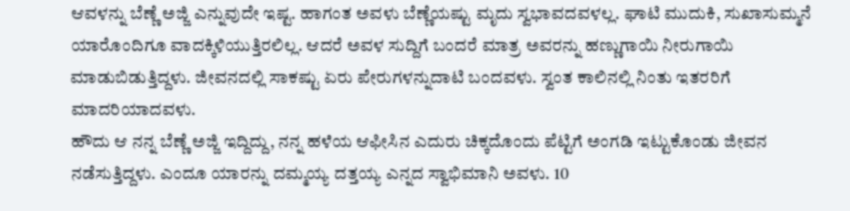ಆವಳನ್ನು ಬೆಣ್ಣೆ ಅಜ್ಜಿ ಎನ್ನುವುದೇ ಇಷ್ಟ. ಹಾಗಂತ ಅವಳು ಬೆಣ್ಣೆಯಷ್ಟು ಮೃದು ಸ್ವಭಾವದವಳಲ್ಲ. ಘಾಟಿ ಮುದುಕಿ, ಸುಖಾಸುಮ್ಮನೆ ಯಾರೊಂದಿಗೂ ವಾದಕ್ಕಿಳಿಯುತ್ತಿರಲಿಲ್ಲ. ಆದರೆ ಅವಳ ಸುದ್ದಿಗೆ ಬಂದರೆ ಮಾತ್ರ ಅವರನ್ನು ಹಣ್ಣುಗಾಯಿ ನೀರುಗಾಯಿ ಮಾಡುಬಿಡುತ್ತಿದ್ದಳು. ಜೀವನದಲ್ಲಿ ಸಾಕಷ್ಟು ಏರು ಪೇರುಗಳನ್ನುದಾಟಿ ಬಂದವಳು. ಸ್ವಂತ ಕಾಲಿನಲ್ಲಿ ನಿಂತು ಇತರರಿಗೆ ಮಾದರಿಯಾದವಳು.
ಹೌದು ಆ ನನ್ನ ಬೆಣ್ಣೆ ಅಜ್ಜಿ ಇದ್ದಿದ್ದು, ನನ್ನ ಹಳೆಯ ಆಫೀಸಿನ ಎದುರು ಚಿಕ್ಕದೊಂದು ಪೆಟ್ಟಿಗೆ ಅಂಗಡಿ ಇಟ್ಟುಕೊಂಡು ಜೀವನ ನಡೆಸುತ್ತಿದ್ದಳು. ಎಂದೂ ಯಾರನ್ನು ದಮ್ಮಯ್ಯ ದತ್ತಯ್ಯ ಎನ್ನದ ಸ್ವಾಭಿಮಾನಿ ಅವಳು. 10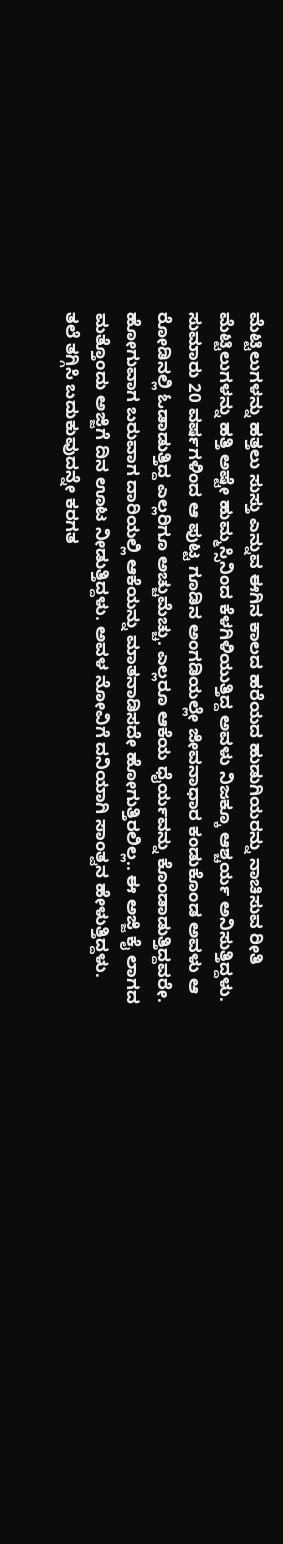ಮೆಟ್ಟಿಲುಗಳನ್ನು ಹತ್ತಲು ಸುಸ್ತು ಎನ್ನುವ ಈಗಿನ ಕಾಲದ ಹರೆಯದ ಹುಡುಗಿಯರನ್ನು ನಾಚಿಸುವ ರೀತಿ ಮೆಟ್ಟಿಲುಗಳನ್ನು ಹತ್ತಿ ಅಷ್ಟೇ ಹುಮ್ಮಸ್ಸಿನಿಂದ ಕೆಳಗಿಳಿಯುತ್ತಿದ್ದ ಅವಳು ನಿಜಕ್ಕೂ ಆಶ್ಚರ್ಯ ಅನಿಸುತ್ತಿದ್ದಳು. ಸುಮಾರು 20 ವರ್ಷಗಳಿಂದ ಆ ಪುಟ್ಟ ಗೂಡಿನ ಅಂಗಡಿಯಲ್ಲೇ ಜೀವನಾಧಾರ ಕಂಡುಕೊಂಡ ಅವಳು ಆ ರೋಡಿನಲ್ಲಿ ಓಡಾಡುತ್ತಿದ್ದ ಎಲ್ಲರಿಗೂ ಅಚ್ಚುಮೆಚ್ಚು. ಎಲ್ಲರೂ ಆಕೆಯ ಧೈರ್ಯವನ್ನು ಕೊಂಡಾಡುತ್ತಿದ್ದವರೇ. ಹೋಗುವಾಗ ಬರುವಾಗ ದಾರಿಯಲ್ಲಿ ಆಕೆಯನ್ನು ಮಾತನಾಡಿಸದೇ ಹೋಗುತ್ತಿರಲಿಲ್ಲ.. ಈ ಅಜ್ಜಿ ಕೈ ಲಾಗದ ಮತ್ತೊಂದು ಅಜ್ಜಿಗೆ ದಿನ ಊಟ ನೀಡುತ್ತಿದ್ದಳು. ಅವಳ ನೋವಿಗೆ ದನಿಯಾಗಿ ಸಾಂತ್ವನ ಹೇಳುತ್ತಿದ್ದಳು. ತಲೆ ತಗ್ಗಿಸಿ ಬದುಕುವುದನ್ನೇ ಕರಗತ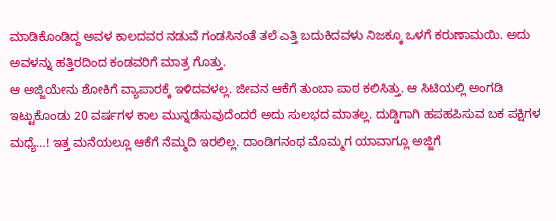ಮಾಡಿಕೊಂಡಿದ್ದ ಅವಳ ಕಾಲದವರ ನಡುವೆ ಗಂಡಸಿನಂತೆ ತಲೆ ಎತ್ತಿ ಬದುಕಿದವಳು ನಿಜಕ್ಕೂ ಒಳಗೆ ಕರುಣಾಮಯಿ. ಅದು ಅವಳನ್ನು ಹತ್ತಿರದಿಂದ ಕಂಡವರಿಗೆ ಮಾತ್ರ ಗೊತ್ತು.
ಆ ಅಜ್ಜಿಯೇನು ಶೋಕಿಗೆ ವ್ಯಾಪಾರಕ್ಕೆ ಇಳಿದವಳಲ್ಲ. ಜೀವನ ಆಕೆಗೆ ತುಂಬಾ ಪಾಠ ಕಲಿಸಿತ್ತು. ಆ ಸಿಟಿಯಲ್ಲಿ ಅಂಗಡಿ ಇಟ್ಟುಕೊಂಡು 20 ವರ್ಷಗಳ ಕಾಲ ಮುನ್ನಡೆಸುವುದೆಂದರೆ ಅದು ಸುಲಭದ ಮಾತಲ್ಲ. ದುಡ್ಡಿಗಾಗಿ ಹಪಹಪಿಸುವ ಬಕ ಪಕ್ಷಿಗಳ ಮಧ್ಯೆ…! ಇತ್ತ ಮನೆಯಲ್ಲೂ ಆಕೆಗೆ ನೆಮ್ಮದಿ ಇರಲಿಲ್ಲ. ದಾಂಡಿಗನಂಥ ಮೊಮ್ಮಗ ಯಾವಾಗ್ಲೂ ಅಜ್ಜಿಗೆ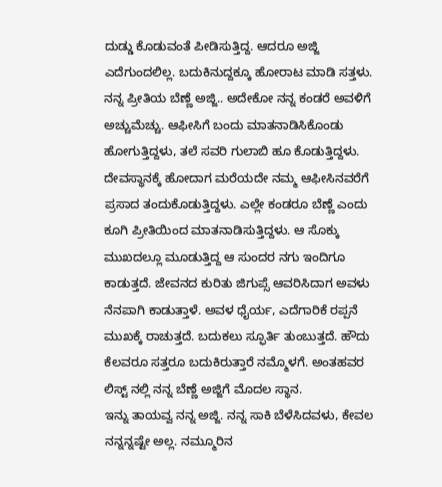ದುಡ್ಡು ಕೊಡುವಂತೆ ಪೀಡಿಸುತ್ತಿದ್ದ. ಆದರೂ ಅಜ್ಜಿ ಎದೆಗುಂದಲಿಲ್ಲ. ಬದುಕಿನುದ್ದಕ್ಕೂ ಹೋರಾಟ ಮಾಡಿ ಸತ್ತಳು. ನನ್ನ ಪ್ರೀತಿಯ ಬೆಣ್ಣೆ ಅಜ್ಜಿ.. ಅದೇಕೋ ನನ್ನ ಕಂಡರೆ ಅವಳಿಗೆ ಅಚ್ಚುಮೆಚ್ಚು. ಆಫೀಸಿಗೆ ಬಂದು ಮಾತನಾಡಿಸಿಕೊಂಡು ಹೋಗುತ್ತಿದ್ದಳು, ತಲೆ ಸವರಿ ಗುಲಾಬಿ ಹೂ ಕೊಡುತ್ತಿದ್ದಳು. ದೇವಸ್ಥಾನಕ್ಕೆ ಹೋದಾಗ ಮರೆಯದೇ ನಮ್ಮ ಆಫೀಸಿನವರೆಗೆ ಪ್ರಸಾದ ತಂದುಕೊಡುತ್ತಿದ್ದಳು. ಎಲ್ಲೇ ಕಂಡರೂ ಬೆಣ್ಣೆ ಎಂದು ಕೂಗಿ ಪ್ರೀತಿಯಿಂದ ಮಾತನಾಡಿಸುತ್ತಿದ್ದಳು. ಆ ಸೊಕ್ಕು ಮುಖದಲ್ಲೂ ಮೂಡುತ್ತಿದ್ದ ಆ ಸುಂದರ ನಗು ಇಂದಿಗೂ ಕಾಡುತ್ತದೆ. ಜೇವನದ ಕುರಿತು ಜಿಗುಪ್ಸೆ ಆವರಿಸಿದಾಗ ಅವಳು ನೆನಪಾಗಿ ಕಾಡುತ್ತಾಳೆ. ಅವಳ ಧೈರ್ಯ, ಎದೆಗಾರಿಕೆ ರಪ್ಪನೆ ಮುಖಕ್ಕೆ ರಾಚುತ್ತದೆ. ಬದುಕಲು ಸ್ಫೂರ್ತಿ ತುಂಬುತ್ತದೆ. ಹೌದು ಕೆಲವರೂ ಸತ್ತರೂ ಬದುಕಿರುತ್ತಾರೆ ನಮ್ಮೊಳಗೆ. ಅಂತಹವರ ಲಿಸ್ಟ್ ನಲ್ಲಿ ನನ್ನ ಬೆಣ್ಣೆ ಅಜ್ಜಿಗೆ ಮೊದಲ ಸ್ಥಾನ.
ಇನ್ನು ತಾಯವ್ವ ನನ್ನ ಅಜ್ಜಿ. ನನ್ನ ಸಾಕಿ ಬೆಳೆಸಿದವಳು, ಕೇವಲ ನನ್ನನ್ನಷ್ಟೇ ಅಲ್ಲ. ನಮ್ಮೂರಿನ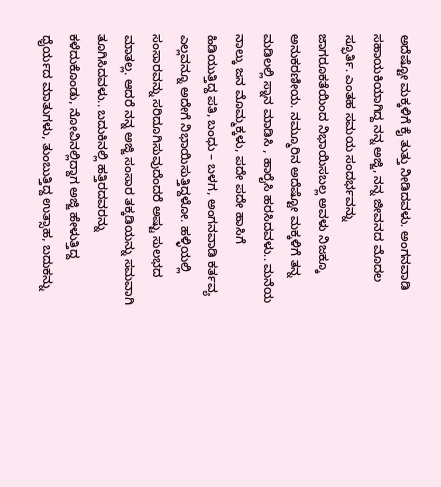ಅದೆಷ್ಟೋ ಮಕ್ಕಳಿಗೆ ಕೈ ತುತ್ತು ನೀಡಿದವಳು. ಅಂಗನವಾಡಿ ಸಹಾಯಕಿಯಾಗಿದ್ದ ನನ್ನ ಅಜ್ಜಿ, ನನ್ನ ಜೀವನದ ಮೊದಲ ಸ್ಫೂರ್ತಿ. ಎಂತಹ ಸಮಯ ಸಂದರ್ಭವನ್ನು ಜಾಗರೂಕತೆಯಿಂದ ನಿಭಾಯಿಸಬಲ್ಲ ಅವಳು ನಿಜಕ್ಕೂ ಅನುಕರಣೀಯ. ನಮ್ಮೂರಿನ ಅದೆಷ್ಟೋ ಮಕ್ಕಳಿಗೆ ತನ್ನ ಮಡಿಲಲ್ಲಿ ಸ್ನಾನ ಮಾಡಿಸಿ , ಹಾರೈಸಿ ಹರಸಿದವಳು.. ಮನೆಯ ನಾಲ್ಕು ಜನ ಮೊಮ್ಮಕ್ಕಳು, ಪದೇ ಪದೇ ಹಾಸಿಗೆ ಹಿಡಿಯುತ್ತಿದ್ದ ಪತಿ, ಬಂಧು – ಬಳಗ, ಅಂಗನವಾಡಿ ಕರ್ತವ್ಯ ಎಲ್ಲವನ್ನೂ ಅದೇಗೆ ನಿಭಾಯಿಸುತ್ತಿದ್ದಳೋ. ಹಳ್ಳಿಯಲ್ಲಿ ಸಂಸಾರವನ್ನು ಸರಿದೂಗಿಸುವುದೆಂದರೆ ಅಷ್ಟು ಸುಲಭದ ಮಾತಲ್ಲ. ಆದರೆ ನನ್ನ ಅಜ್ಜಿ ಸಂಸಾರ ತಕ್ಕಡಿಯನ್ನು ಸಮವಾಗಿ ತೂಗಿಸಿದವಳು.. ಬದುಕಿನಲ್ಲಿ ಹತ್ತಿರದವರನ್ನು ಕಳೆದುಕೊಂಡು, ನೋವಿನಲ್ಲಿದ್ದಾಗ ಅಜ್ಜಿ ಹೇಳುತ್ತಿದ್ದ ಧೈರ್ಯದ ಮಾತುಗಳು, ತುಂಬುತ್ತಿದ್ದ ಉತ್ಸಾಹ, ಬದುಕನ್ನು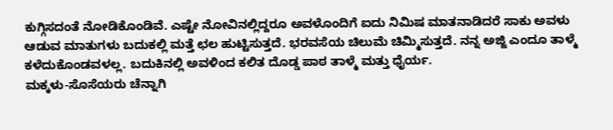ಕುಗ್ಗಿಸದಂತೆ ನೋಡಿಕೊಂಡಿವೆ. ಎಷ್ಟೇ ನೋವಿನಲ್ಲಿದ್ದರೂ ಅವಳೊಂದಿಗೆ ಐದು ನಿಮಿಷ ಮಾತನಾಡಿದರೆ ಸಾಕು ಅವಳು ಆಡುವ ಮಾತುಗಳು ಬದುಕಲ್ಲಿ ಮತ್ತೆ ಛಲ ಹುಟ್ಟಿಸುತ್ತದೆ. ಭರವಸೆಯ ಚಿಲುಮೆ ಚಿಮ್ಮಿಸುತ್ತದೆ. ನನ್ನ ಅಜ್ಜಿ ಎಂದೂ ತಾಳ್ಮೆ ಕಳೆದುಕೊಂಡವಳಲ್ಲ. ಬದುಕಿನಲ್ಲಿ ಅವಳಿಂದ ಕಲಿತ ದೊಡ್ಡ ಪಾಠ ತಾಳ್ಮೆ ಮತ್ತು ಧೈರ್ಯ.
ಮಕ್ಕಳು-ಸೊಸೆಯರು ಚೆನ್ನಾಗಿ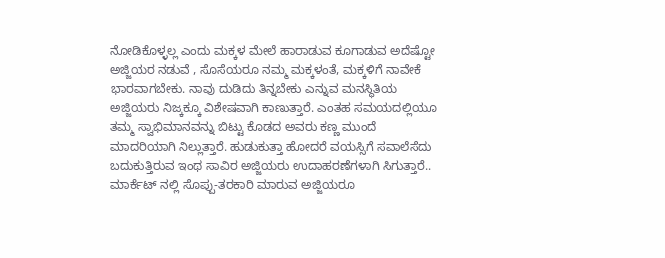ನೋಡಿಕೊಳ್ಳಲ್ಲ ಎಂದು ಮಕ್ಕಳ ಮೇಲೆ ಹಾರಾಡುವ ಕೂಗಾಡುವ ಅದೆಷ್ಟೋ ಅಜ್ಜಿಯರ ನಡುವೆ , ಸೊಸೆಯರೂ ನಮ್ಮ ಮಕ್ಕಳಂತೆ, ಮಕ್ಕಳಿಗೆ ನಾವೇಕೆ ಭಾರವಾಗಬೇಕು. ನಾವು ದುಡಿದು ತಿನ್ನಬೇಕು ಎನ್ನುವ ಮನಸ್ಥಿತಿಯ ಅಜ್ಜಿಯರು ನಿಜ್ಕಕ್ಕೂ ವಿಶೇಷವಾಗಿ ಕಾಣುತ್ತಾರೆ. ಎಂತಹ ಸಮಯದಲ್ಲಿಯೂ ತಮ್ಮ ಸ್ವಾಭಿಮಾನವನ್ನು ಬಿಟ್ಟು ಕೊಡದ ಅವರು ಕಣ್ಣ ಮುಂದೆ ಮಾದರಿಯಾಗಿ ನಿಲ್ಲುತ್ತಾರೆ. ಹುಡುಕುತ್ತಾ ಹೋದರೆ ವಯಸ್ಸಿಗೆ ಸವಾಲೆಸೆದು ಬದುಕುತ್ತಿರುವ ಇಂಥ ಸಾವಿರ ಅಜ್ಜಿಯರು ಉದಾಹರಣೆಗಳಾಗಿ ಸಿಗುತ್ತಾರೆ.. ಮಾರ್ಕೆಟ್ ನಲ್ಲಿ ಸೊಪ್ಪು-ತರಕಾರಿ ಮಾರುವ ಅಜ್ಜಿಯರೂ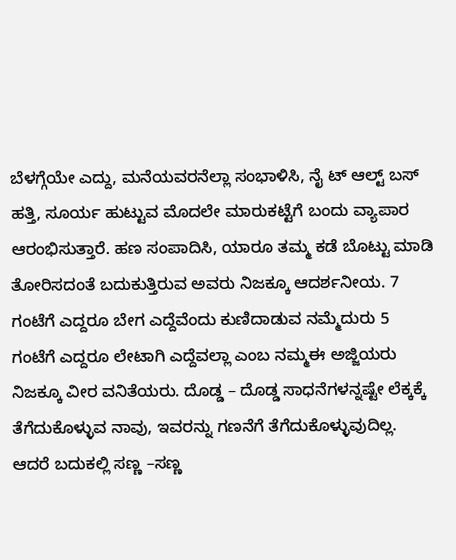ಬೆಳಗ್ಗೆಯೇ ಎದ್ದು, ಮನೆಯವರನೆಲ್ಲಾ ಸಂಭಾಳಿಸಿ, ನೈ ಟ್ ಆಲ್ಟ್ ಬಸ್ ಹತ್ತಿ, ಸೂರ್ಯ ಹುಟ್ಟುವ ಮೊದಲೇ ಮಾರುಕಟ್ಟೆಗೆ ಬಂದು ವ್ಯಾಪಾರ ಆರಂಭಿಸುತ್ತಾರೆ. ಹಣ ಸಂಪಾದಿಸಿ, ಯಾರೂ ತಮ್ಮ ಕಡೆ ಬೊಟ್ಟು ಮಾಡಿ ತೋರಿಸದಂತೆ ಬದುಕುತ್ತಿರುವ ಅವರು ನಿಜಕ್ಕೂ ಆದರ್ಶನೀಯ. 7 ಗಂಟೆಗೆ ಎದ್ದರೂ ಬೇಗ ಎದ್ದೆವೆಂದು ಕುಣಿದಾಡುವ ನಮ್ಮೆದುರು 5 ಗಂಟೆಗೆ ಎದ್ದರೂ ಲೇಟಾಗಿ ಎದ್ದೆವಲ್ಲಾ ಎಂಬ ನಮ್ಮಈ ಅಜ್ಜಿಯರು ನಿಜಕ್ಕೂ ವೀರ ವನಿತೆಯರು. ದೊಡ್ಡ – ದೊಡ್ಡ ಸಾಧನೆಗಳನ್ನಷ್ಟೇ ಲೆಕ್ಕಕ್ಕೆ ತೆಗೆದುಕೊಳ್ಳುವ ನಾವು, ಇವರನ್ನು ಗಣನೆಗೆ ತೆಗೆದುಕೊಳ್ಳುವುದಿಲ್ಲ. ಆದರೆ ಬದುಕಲ್ಲಿ ಸಣ್ಣ –ಸಣ್ಣ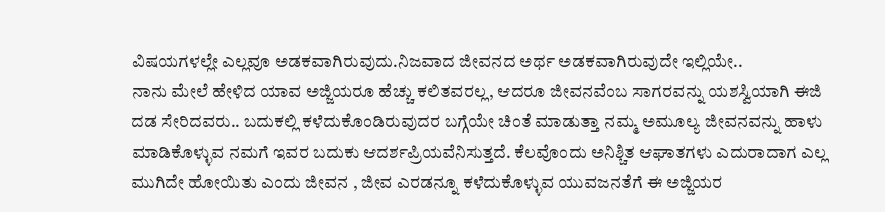ವಿಷಯಗಳಲ್ಲೇ ಎಲ್ಲವೂ ಅಡಕವಾಗಿರುವುದು.ನಿಜವಾದ ಜೀವನದ ಅರ್ಥ ಅಡಕವಾಗಿರುವುದೇ ಇಲ್ಲಿಯೇ..
ನಾನು ಮೇಲೆ ಹೇಳಿದ ಯಾವ ಅಜ್ಜಿಯರೂ ಹೆಚ್ಚು ಕಲಿತವರಲ್ಲ, ಆದರೂ ಜೀವನವೆಂಬ ಸಾಗರವನ್ನು ಯಶಸ್ವಿಯಾಗಿ ಈಜಿ ದಡ ಸೇರಿದವರು.. ಬದುಕಲ್ಲಿ ಕಳೆದುಕೊಂಡಿರುವುದರ ಬಗ್ಗೆಯೇ ಚಿಂತೆ ಮಾಡುತ್ತಾ ನಮ್ಮ ಅಮೂಲ್ಯ ಜೀವನವನ್ನು ಹಾಳು ಮಾಡಿಕೊಳ್ಳುವ ನಮಗೆ ಇವರ ಬದುಕು ಆದರ್ಶಪ್ರಿಯವೆನಿಸುತ್ತದೆ. ಕೆಲವೊಂದು ಅನಿಶ್ಚಿತ ಆಘಾತಗಳು ಎದುರಾದಾಗ ಎಲ್ಲ ಮುಗಿದೇ ಹೋಯಿತು ಎಂದು ಜೀವನ , ಜೀವ ಎರಡನ್ನೂ ಕಳೆದುಕೊಳ್ಳುವ ಯುವಜನತೆಗೆ ಈ ಅಜ್ಜಿಯರ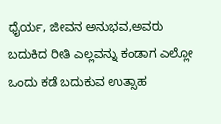ಧೈರ್ಯ, ಜೀವನ ಅನುಭವ,ಅವರು ಬದುಕಿದ ರೀತಿ ಎಲ್ಲವನ್ನು ಕಂಡಾಗ ಎಲ್ಲೋ ಒಂದು ಕಡೆ ಬದುಕುವ ಉತ್ಸಾಹ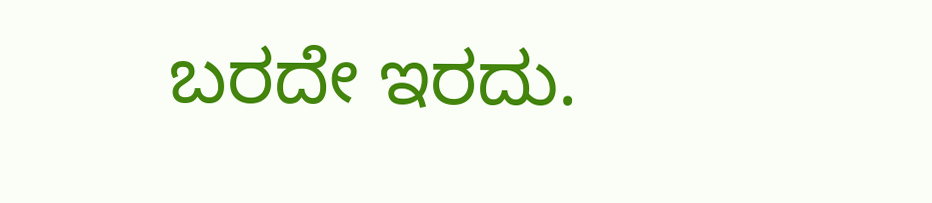ಬರದೇ ಇರದು.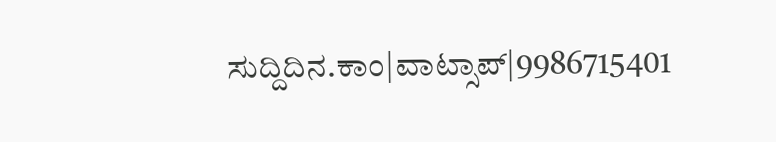ಸುದ್ದಿದಿನ.ಕಾಂ|ವಾಟ್ಸಾಪ್|9986715401